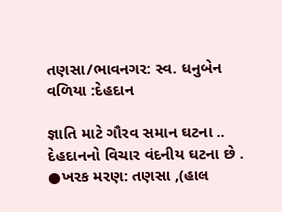તણસા/ભાવનગર: સ્વ. ધનુબેન વળિયા :દેહદાન

જ્ઞાતિ માટે ગૌરવ સમાન ઘટના .. દેહદાનનો વિચાર વંદનીય ઘટના છે . ●ખરક મરણ: તણસા ,(હાલ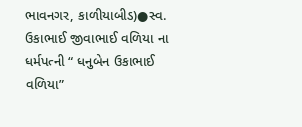ભાવનગર, કાળીયાબીડ)●સ્વ. ઉકાભાઈ જીવાભાઈ વળિયા ના ધર્મપત્ની “ ધનુબેન ઉકાભાઈ વળિયા”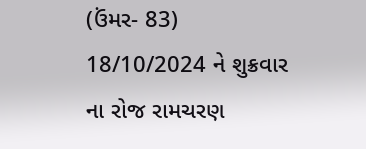(ઉંમર- 83) 18/10/2024 ને શુક્રવાર ના રોજ રામચરણ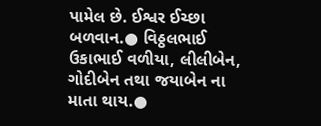પામેલ છે. ઈશ્વર ઈચ્છા બળવાન‌.● વિઠ્ઠલભાઈ ઉકાભાઈ વળીયા, લીલીબેન, ગોદીબેન તથા જયાબેન ના માતા થાય.●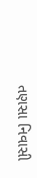તણસા નિવાસી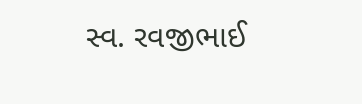સ્વ. રવજીભાઈ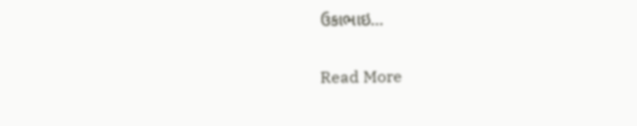ઉકાભાઇ…

Read More